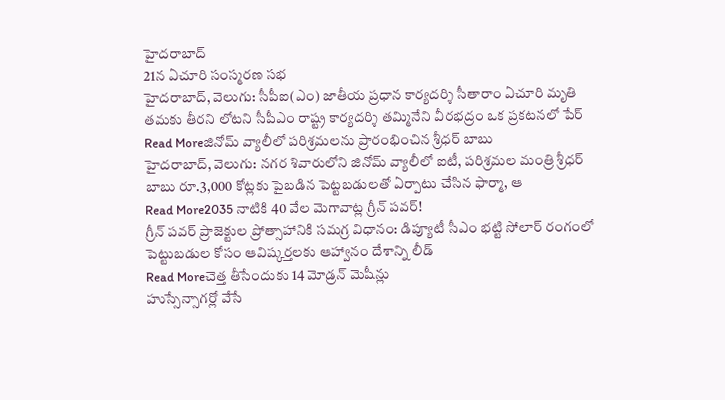హైదరాబాద్
21న ఏచూరి సంస్మరణ సభ
హైదరాబాద్, వెలుగు: సీపీఐ(ఎం) జాతీయ ప్రధాన కార్యదర్శి సీతారాం ఏచూరి మృతి తమకు తీరని లోటని సీపీఎం రాష్ట్ర కార్యదర్శి తమ్మినేని వీరభద్రం ఒక ప్రకటనలో పేర్
Read Moreజినోమ్ వ్యాలీలో పరిశ్రమలను ప్రారంభించిన శ్రీధర్ బాబు
హైదరాబాద్, వెలుగు: నగర శివారులోని జినోమ్ వ్యాలీలో ఐటీ, పరిశ్రమల మంత్రి శ్రీధర్ బాబు రూ.3,000 కోట్లకు పైబడిన పెట్టబడులతో ఏర్పాటు చేసిన ఫార్మా, ఆ
Read More2035 నాటికి 40 వేల మెగావాట్ల గ్రీన్ పవర్!
గ్రీన్ పవర్ ప్రాజెక్టుల ప్రోత్సాహానికి సమగ్ర విధానం: డిప్యూటీ సీఎం భట్టి సోలార్ రంగంలో పెట్టుబడుల కోసం ఆవిష్కర్తలకు ఆహ్వానం దేశాన్ని లీడ్
Read Moreచెత్త తీసేందుకు 14 మోడ్రన్ మెషీన్లు
హుస్సేన్సాగర్లో వేసే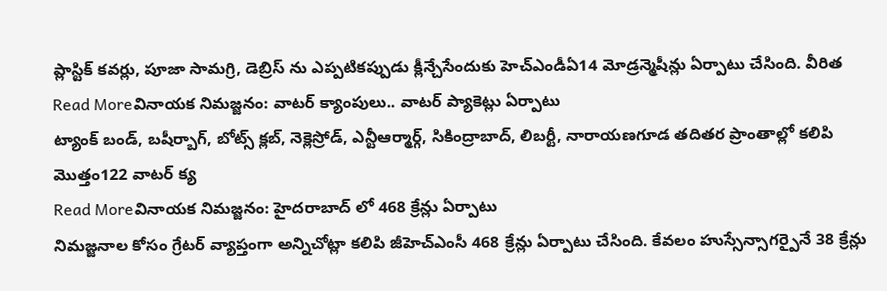ప్లాస్టిక్ కవర్లు, పూజా సామగ్రి, డెబ్రిస్ ను ఎప్పటికప్పుడు క్లీన్చేసేందుకు హెచ్ఎండీఏ14 మోడ్రన్మెషీన్లు ఏర్పాటు చేసింది. వీరిత
Read Moreవినాయక నిమజ్జనం: వాటర్ క్యాంపులు.. వాటర్ ప్యాకెట్లు ఏర్పాటు
ట్యాంక్ బండ్, బషీర్బాగ్, బోట్స్ క్లబ్, నెక్లెస్రోడ్, ఎన్టీఆర్మార్గ్, సికింద్రాబాద్, లిబర్టీ, నారాయణగూడ తదితర ప్రాంతాల్లో కలిపి మొత్తం122 వాటర్ క్య
Read Moreవినాయక నిమజ్జనం: హైదరాబాద్ లో 468 క్రేన్లు ఏర్పాటు
నిమజ్జనాల కోసం గ్రేటర్ వ్యాప్తంగా అన్నిచోట్లా కలిపి జీహెచ్ఎంసీ 468 క్రేన్లు ఏర్పాటు చేసింది. కేవలం హుస్సేన్సాగర్పైనే 38 క్రేన్లు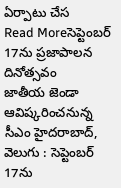ఏర్పాటు చేస
Read Moreసెప్టెంబర్ 17ను ప్రజాపాలన దినోత్సవం
జాతీయ జెండా ఆవిష్కరించనున్న సీఎం హైదరాబాద్, వెలుగు : సెప్టెంబర్ 17ను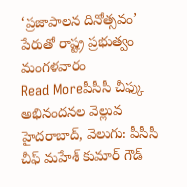‘ప్రజాపాలన దినోత్సవం’ పేరుతో రాష్ట్ర ప్రభుత్వం మంగళవారం
Read Moreపీసీసీ చీఫ్కు అభినందనల వెల్లువ
హైదరాబాద్, వెలుగు: పీసీసీ చీఫ్ మహేశ్ కుమార్ గౌడ్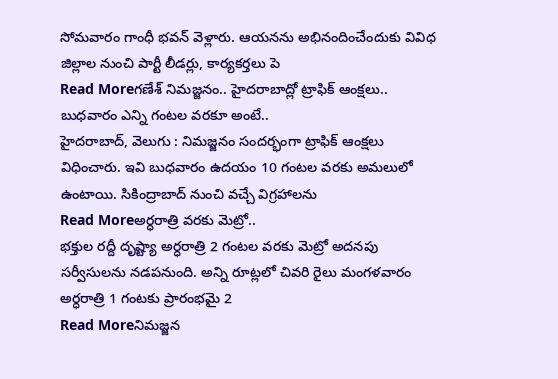సోమవారం గాంధీ భవన్ వెళ్లారు. ఆయనను అభినందించేందుకు వివిధ జిల్లాల నుంచి పార్టీ లీడర్లు, కార్యకర్తలు పె
Read Moreగణేశ్ నిమజ్జనం.. హైదరాబాద్లో ట్రాఫిక్ ఆంక్షలు.. బుధవారం ఎన్ని గంటల వరకూ అంటే..
హైదరాబాద్, వెలుగు : నిమజ్జనం సందర్భంగా ట్రాఫిక్ ఆంక్షలు విధించారు. ఇవి బుధవారం ఉదయం 10 గంటల వరకు అమలులో ఉంటాయి. సికింద్రాబాద్ నుంచి వచ్చే విగ్రహాలను
Read Moreఅర్ధరాత్రి వరకు మెట్రో..
భక్తుల రద్దీ దృష్ట్యా అర్ధరాత్రి 2 గంటల వరకు మెట్రో అదనపు సర్వీసులను నడపనుంది. అన్ని రూట్లలో చివరి రైలు మంగళవారం అర్ధరాత్రి 1 గంటకు ప్రారంభమై 2
Read Moreనిమజ్జన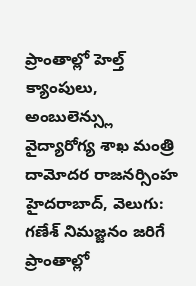ప్రాంతాల్లో హెల్త్ క్యాంపులు, అంబులెన్స్లు
వైద్యారోగ్య శాఖ మంత్రి దామోదర రాజనర్సింహ హైదరాబాద్, వెలుగు: గణేశ్ నిమజ్జనం జరిగే ప్రాంతాల్లో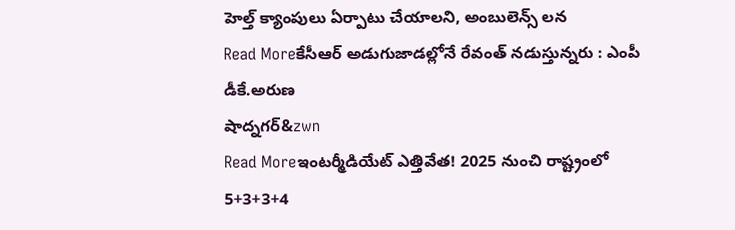హెల్త్ క్యాంపులు ఏర్పాటు చేయాలని, అంబులెన్స్ లన
Read Moreకేసీఆర్ అడుగుజాడల్లోనే రేవంత్ నడుస్తున్నరు : ఎంపీ డీకే.అరుణ
షాద్నగర్&zwn
Read Moreఇంటర్మీడియేట్ ఎత్తివేత! 2025 నుంచి రాష్ట్రంలో 5+3+3+4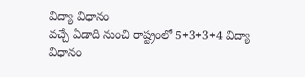విద్యా విధానం
వచ్చే ఏడాది నుంచి రాష్ట్రంలో 5+3+3+4 విద్యా విధానం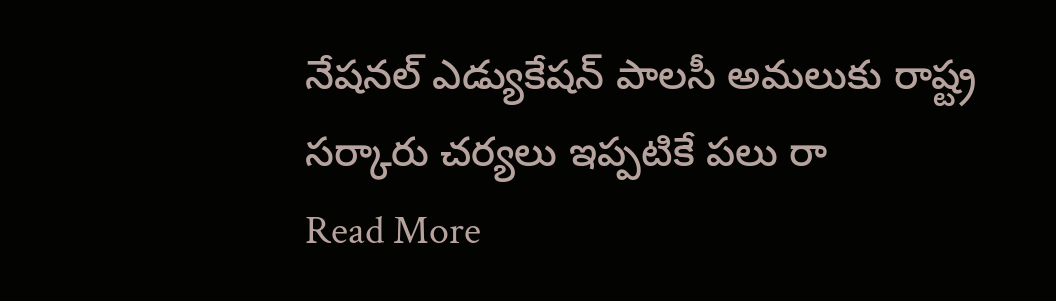నేషనల్ ఎడ్యుకేషన్ పాలసీ అమలుకు రాష్ట్ర సర్కారు చర్యలు ఇప్పటికే పలు రా
Read More